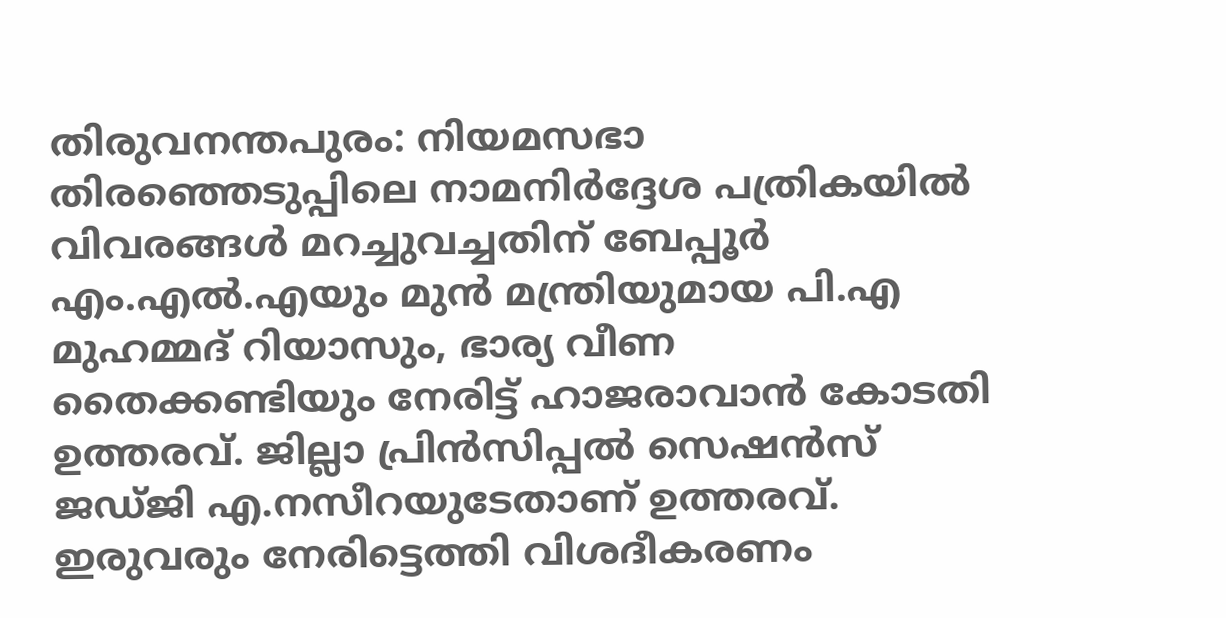തിരുവനന്തപുരം: നിയമസഭാ തിരഞ്ഞെടുപ്പിലെ നാമനിർദ്ദേശ പത്രികയിൽ വിവരങ്ങൾ മറച്ചുവച്ചതിന് ബേപ്പൂർ എം.എൽ.എയും മുൻ മന്ത്രിയുമായ പി.എ മുഹമ്മദ് റിയാസും, ഭാര്യ വീണ തൈക്കണ്ടിയും നേരിട്ട് ഹാജരാവാൻ കോടതി ഉത്തരവ്. ജില്ലാ പ്രിൻസിപ്പൽ സെഷൻസ് ജഡ്ജി എ.നസീറയുടേതാണ് ഉത്തരവ്. ഇരുവരും നേരിട്ടെത്തി വിശദീകരണം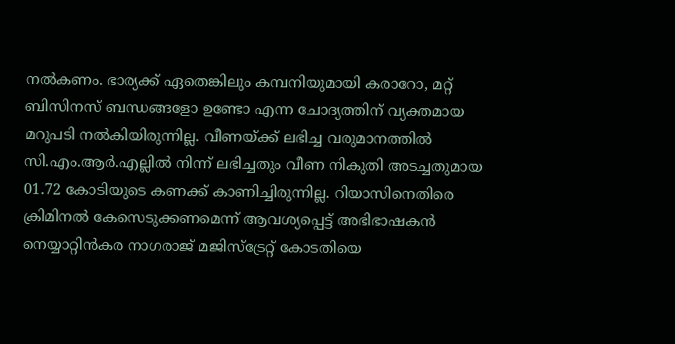നൽകണം. ഭാര്യക്ക് ഏതെങ്കിലും കമ്പനിയുമായി കരാറോ, മറ്റ് ബിസിനസ് ബന്ധങ്ങളോ ഉണ്ടോ എന്ന ചോദ്യത്തിന് വ്യക്തമായ മറുപടി നൽകിയിരുന്നില്ല. വീണയ്ക്ക് ലഭിച്ച വരുമാനത്തിൽ സി.എം.ആർ.എല്ലിൽ നിന്ന് ലഭിച്ചതും വീണ നികുതി അടച്ചതുമായ 01.72 കോടിയുടെ കണക്ക് കാണിച്ചിരുന്നില്ല. റിയാസിനെതിരെ ക്രിമിനൽ കേസെടുക്കണമെന്ന് ആവശ്യപ്പെട്ട് അഭിഭാഷകൻ നെയ്യാറ്റിൻകര നാഗരാജ് മജിസ്ട്രേറ്റ് കോടതിയെ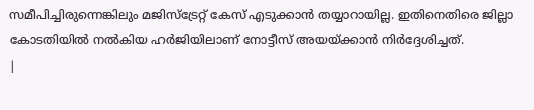സമീപിച്ചിരുന്നെങ്കിലും മജിസ്ട്രേറ്റ് കേസ് എടുക്കാൻ തയ്യാറായില്ല. ഇതിനെതിരെ ജില്ലാ കോടതിയിൽ നൽകിയ ഹർജിയിലാണ് നോട്ടീസ് അയയ്ക്കാൻ നിർദ്ദേശിച്ചത്.
|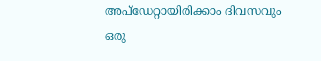അപ്ഡേറ്റായിരിക്കാം ദിവസവും
ഒരു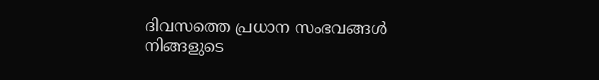ദിവസത്തെ പ്രധാന സംഭവങ്ങൾ നിങ്ങളുടെ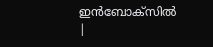ഇൻബോക്സിൽ |